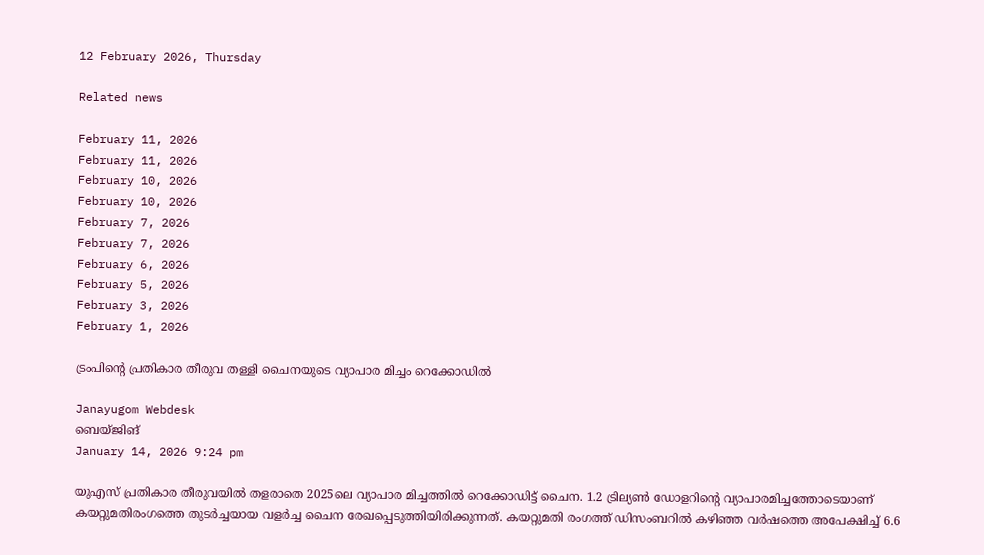12 February 2026, Thursday

Related news

February 11, 2026
February 11, 2026
February 10, 2026
February 10, 2026
February 7, 2026
February 7, 2026
February 6, 2026
February 5, 2026
February 3, 2026
February 1, 2026

ട്രംപിന്റെ പ്രതികാര തീരുവ തള്ളി ചൈനയുടെ വ്യാപാര മിച്ചം റെക്കോഡില്‍

Janayugom Webdesk
ബെയ്ജിങ്
January 14, 2026 9:24 pm

യുഎസ് പ്രതികാര തീരുവയില്‍ തളരാതെ 2025ലെ വ്യാപാര മിച്ചത്തില്‍ റെക്കോഡിട്ട് ചൈന. 1.2 ട്രില്യണ്‍ ഡോളറിന്റെ വ്യാപാരമിച്ചത്തോടെയാണ് കയറ്റുമതിരംഗത്തെ തുടര്‍ച്ചയായ വളര്‍ച്ച ചൈന രേഖപ്പെടുത്തിയിരിക്കുന്നത്. കയറ്റുമതി രംഗത്ത് ഡിസംബറില്‍ കഴിഞ്ഞ വര്‍ഷത്തെ അപേക്ഷിച്ച് 6.6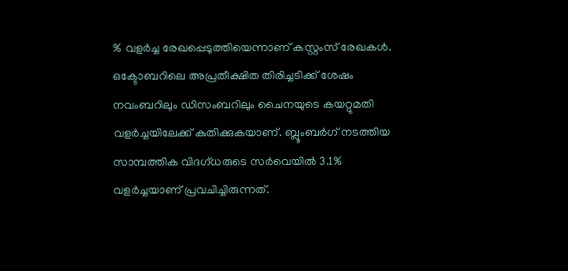% വളര്‍ച്ച രേഖപ്പെടുത്തിയെന്നാണ് കസ്റ്റംസ് രേഖകള്‍. ഒക്ടോബറിലെ അപ്രതീക്ഷിത തിരിച്ചടിക്ക് ശേഷം നവംബറിലും ഡിസംബറിലും ചൈനയുടെ കയറ്റുമതി വളര്‍ച്ചയിലേക്ക് കുതിക്കുകയാണ്. ബ്ലൂംബര്‍ഗ് നടത്തിയ സാമ്പത്തിക വിദഗ്ധരുടെ സര്‍വെയില്‍ 3.1% വളര്‍ച്ചയാണ് പ്രവചിച്ചിരുന്നത്.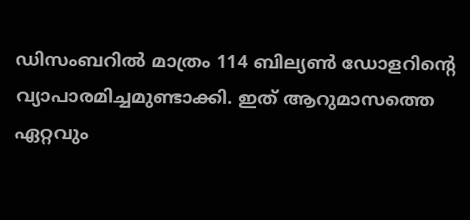ഡിസംബറില്‍ മാത്രം 114 ബില്യണ്‍ ഡോളറിന്റെ വ്യാപാരമിച്ചമുണ്ടാക്കി. ഇത് ആറുമാസത്തെ ഏറ്റവും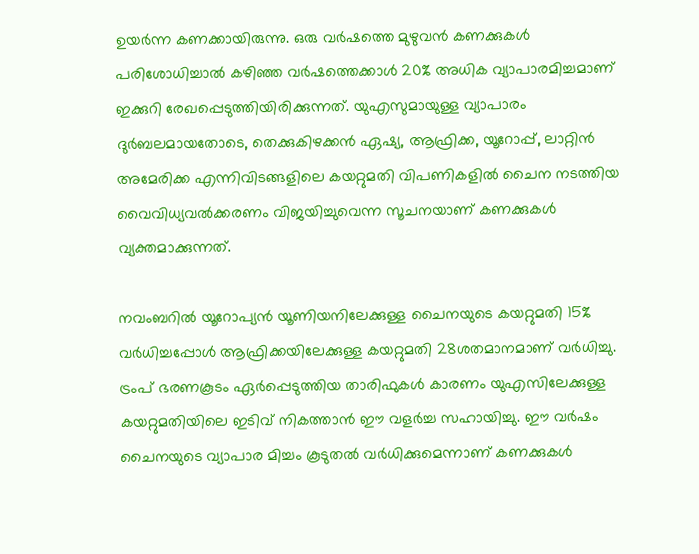ഉയര്‍ന്ന കണക്കായിരുന്നു. ഒരു വര്‍ഷത്തെ മുഴുവന്‍ കണക്കുകള്‍ പരിശോധിച്ചാല്‍ കഴിഞ്ഞ വര്‍ഷത്തെക്കാള്‍ 20% അധിക വ്യാപാരമിച്ചമാണ് ഇക്കുറി രേഖപ്പെടുത്തിയിരിക്കുന്നത്. യുഎസുമായുള്ള വ്യാപാരം ദുര്‍ബലമായതോടെ, തെക്കുകിഴക്കന്‍ ഏഷ്യ, ആഫ്രിക്ക, യൂറോപ്പ്, ലാറ്റിന്‍ അമേരിക്ക എന്നിവിടങ്ങളിലെ കയറ്റുമതി വിപണികളില്‍ ചൈന നടത്തിയ വൈവിധ്യവല്‍ക്കരണം വിജയിച്ചുവെന്ന സൂചനയാണ് കണക്കുകള്‍ വ്യക്തമാക്കുന്നത്.

നവംബറില്‍ യൂറോപ്യന്‍ യൂണിയനിലേക്കുള്ള ചൈനയുടെ കയറ്റുമതി 15% വര്‍ധിച്ചപ്പോള്‍ ആഫ്രിക്കയിലേക്കുള്ള കയറ്റുമതി 28ശതമാനമാണ് വര്‍ധിച്ചു. ട്രംപ് ഭരണകൂടം ഏര്‍പ്പെടുത്തിയ താരിഫുകള്‍ കാരണം യുഎസിലേക്കുള്ള കയറ്റുമതിയിലെ ഇടിവ് നികത്താന്‍ ഈ വളര്‍ച്ച സഹായിച്ചു. ഈ വര്‍ഷം ചൈനയുടെ വ്യാപാര മിച്ചം കൂടുതല്‍ വര്‍ധിക്കുമെന്നാണ് കണക്കുകള്‍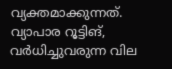വ്യക്തമാക്കുന്നത്. വ്യാപാര റൂട്ടിങ്, വര്‍ധിച്ചുവരുന്ന വില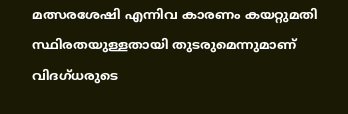മത്സരശേഷി എന്നിവ കാരണം കയറ്റുമതി സ്ഥിരതയുള്ളതായി തുടരുമെന്നുമാണ് വിദഗ്ധരുടെ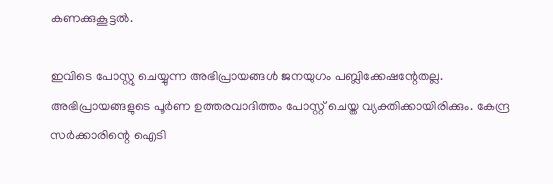കണക്കുകൂട്ടല്‍.

ഇവിടെ പോസ്റ്റു ചെയ്യുന്ന അഭിപ്രായങ്ങള്‍ ജനയുഗം പബ്ലിക്കേഷന്റേതല്ല. അഭിപ്രായങ്ങളുടെ പൂര്‍ണ ഉത്തരവാദിത്തം പോസ്റ്റ് ചെയ്ത വ്യക്തിക്കായിരിക്കും. കേന്ദ്ര സര്‍ക്കാരിന്റെ ഐടി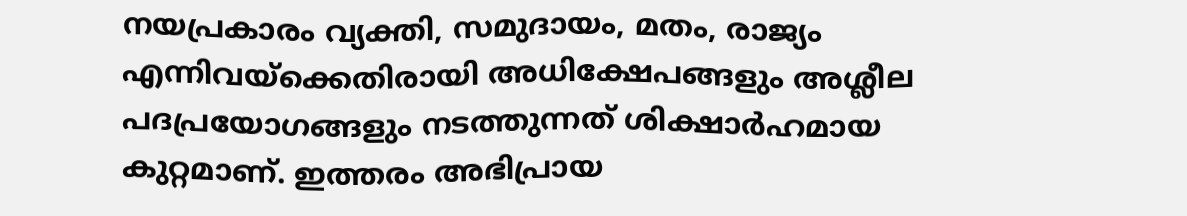നയപ്രകാരം വ്യക്തി, സമുദായം, മതം, രാജ്യം എന്നിവയ്‌ക്കെതിരായി അധിക്ഷേപങ്ങളും അശ്ലീല പദപ്രയോഗങ്ങളും നടത്തുന്നത് ശിക്ഷാര്‍ഹമായ കുറ്റമാണ്. ഇത്തരം അഭിപ്രായ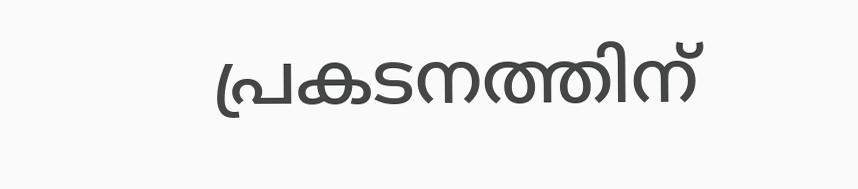പ്രകടനത്തിന്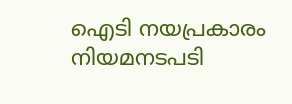ഐടി നയപ്രകാരം നിയമനടപടി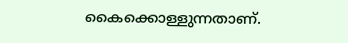കൈക്കൊള്ളുന്നതാണ്.